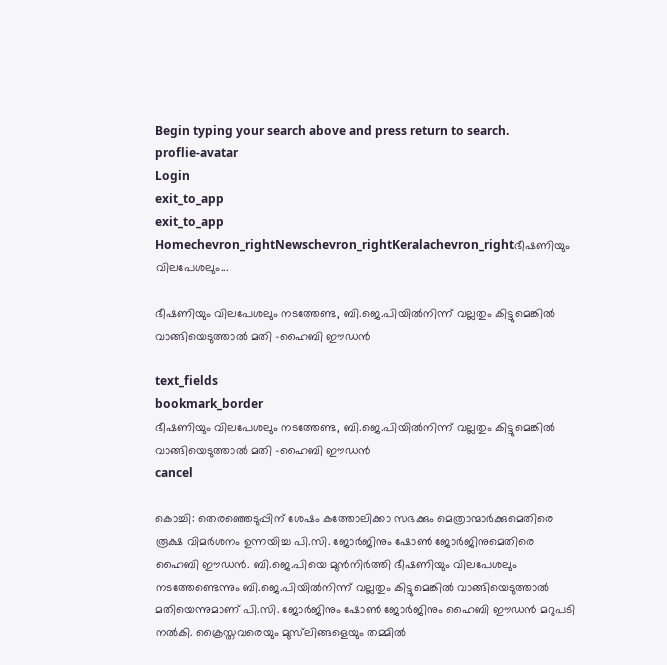Begin typing your search above and press return to search.
proflie-avatar
Login
exit_to_app
exit_to_app
Homechevron_rightNewschevron_rightKeralachevron_rightഭീഷണിയും വിലപേശലും...

ഭീഷണിയും വിലപേശലും നടത്തേണ്ട, ബി.ജെ.പിയിൽനിന്ന് വല്ലതും കിട്ടുമെങ്കിൽ വാങ്ങിയെടുത്താൽ മതി -ഹൈബി ഈഡൻ

text_fields
bookmark_border
ഭീഷണിയും വിലപേശലും നടത്തേണ്ട, ബി.ജെ.പിയിൽനിന്ന് വല്ലതും കിട്ടുമെങ്കിൽ വാങ്ങിയെടുത്താൽ മതി -ഹൈബി ഈഡൻ
cancel

കൊച്ചി: തെരഞ്ഞെടുപ്പിന് ശേഷം കത്തോലിക്കാ സഭക്കും മെത്രാന്മാർക്കുമെതിരെ രൂക്ഷ വിമർശനം ഉന്നയിച്ച പി.സി. ജോർജിനും ഷോൺ ജോർജിനുമെതിരെ ഹൈബി ഈഡൻ. ബി.ജെ.പിയെ മുൻനിർത്തി ഭീഷണിയും വിലപേശലും നടത്തേണ്ടെന്നും ബി.ജെ.പിയിൽനിന്ന് വല്ലതും കിട്ടുമെങ്കിൽ വാങ്ങിയെടുത്താൽ മതിയെന്നുമാണ് പി.സി. ജോർജിനും ഷോൺ ജോർജിനും ഹൈബി ഈഡൻ മറുപടി നൽകി. ക്രൈസ്തവരെയും മുസ്‌ലിങ്ങളെയും തമ്മിൽ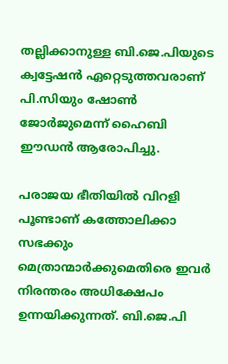തല്ലിക്കാനുള്ള ബി.ജെ.പിയുടെ ക്വട്ടേഷൻ ഏറ്റെടുത്തവരാണ് പി.സിയും ഷോൺ ജോർജുമെന്ന് ഹൈബി ഈഡൻ ആരോപിച്ചു.

പരാജയ ഭീതിയിൽ വിറളി പൂണ്ടാണ് കത്തോലിക്കാ സഭക്കും മെത്രാന്മാർക്കുമെതിരെ ഇവർ നിരന്തരം അധിക്ഷേപം ഉന്നയിക്കുന്നത്. ബി.ജെ.പി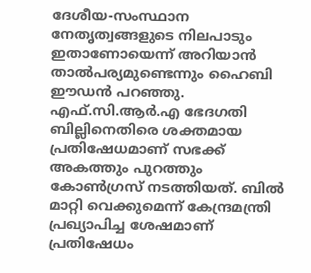ദേശീയ-സംസ്ഥാന നേതൃത്വങ്ങളുടെ നിലപാടും ഇതാണോയെന്ന് അറിയാൻ താൽപര്യമുണ്ടെന്നും ഹൈബി ഈഡൻ പറഞ്ഞു. എഫ്.സി.ആർ.എ ഭേദഗതി ബില്ലിനെതിരെ ശക്തമായ പ്രതിഷേധമാണ് സഭക്ക് അകത്തും പുറത്തും കോൺഗ്രസ് നടത്തിയത്. ബിൽ മാറ്റി വെക്കുമെന്ന് കേന്ദ്രമന്ത്രി പ്രഖ്യാപിച്ച ശേഷമാണ് പ്രതിഷേധം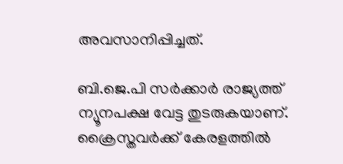അവസാനിപ്പിച്ചത്.

ബി.ജെ.പി സർക്കാർ രാജ്യത്ത് ന്യൂനപക്ഷ വേട്ട തുടരുകയാണ്. ക്രൈസ്തവർക്ക് കേരളത്തിൽ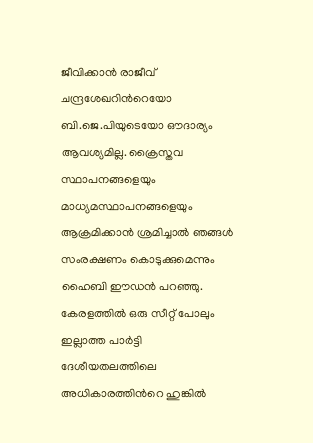ജീവിക്കാൻ രാജീവ് ചന്ദ്രശേഖറിന്‍റെയോ ബി.ജെ.പിയുടെയോ ഔദാര്യം ആവശ്യമില്ല. ക്രൈസ്തവ സ്ഥാപനങ്ങളെയും മാധ്യമസ്ഥാപനങ്ങളെയും ആക്രമിക്കാൻ ശ്രമിച്ചാൽ ഞങ്ങൾ സംരക്ഷണം കൊടുക്കുമെന്നും ഹൈബി ഈഡൻ പറഞ്ഞു. കേരളത്തിൽ ഒരു സീറ്റ് പോലും ഇല്ലാത്ത പാർട്ടി ദേശീയതലത്തിലെ അധികാരത്തിന്‍റെ ഹുങ്കിൽ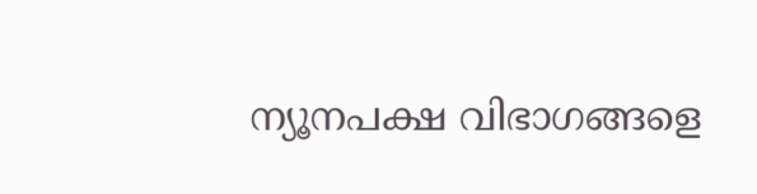ന്യൂനപക്ഷ വിഭാഗങ്ങളെ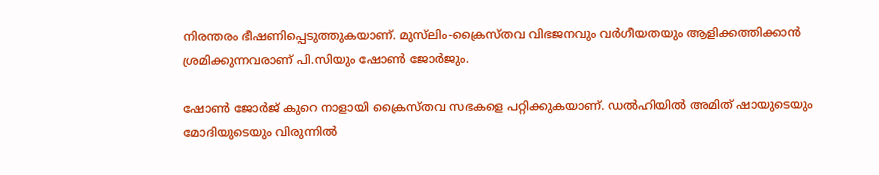നിരന്തരം ഭീഷണിപ്പെടുത്തുകയാണ്. മുസ്‌ലിം-ക്രൈസ്തവ വിഭജനവും വർഗീയതയും ആളിക്കത്തിക്കാൻ ശ്രമിക്കുന്നവരാണ് പി.സിയും ഷോൺ ജോർജും.

ഷോൺ ജോർജ് കുറെ നാളായി ക്രൈസ്തവ സഭകളെ പറ്റിക്കുകയാണ്. ഡൽഹിയിൽ അമിത് ഷായുടെയും മോദിയുടെയും വിരുന്നിൽ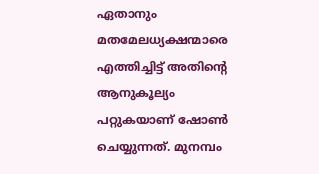ഏതാനും മതമേലധ്യക്ഷന്മാരെ എത്തിച്ചിട്ട് അതിന്‍റെ ആനുകൂല്യം പറ്റുകയാണ് ഷോൺ ചെയ്യുന്നത്. മുനമ്പം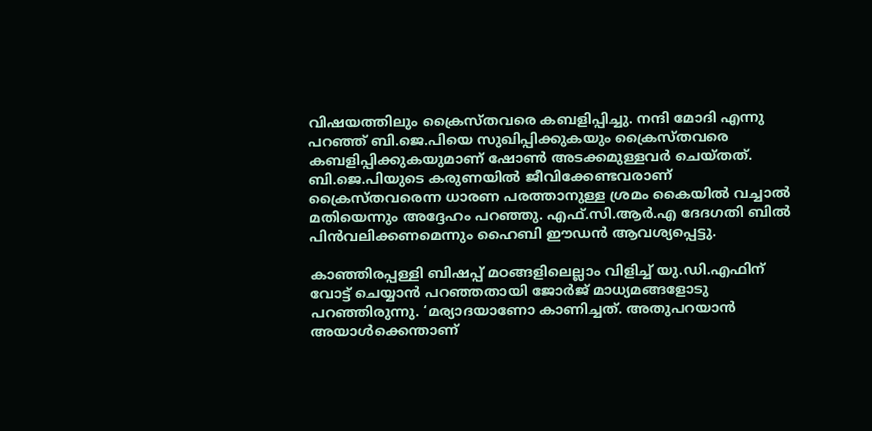വിഷയത്തിലും ക്രൈസ്തവരെ കബളിപ്പിച്ചു. നന്ദി മോദി എന്നു പറഞ്ഞ് ബി.ജെ.പിയെ സുഖിപ്പിക്കുകയും ക്രൈസ്തവരെ കബളിപ്പിക്കുകയുമാണ് ഷോൺ അടക്കമുള്ളവർ ചെയ്തത്. ബി.ജെ.പിയുടെ കരുണയിൽ ജീവിക്കേണ്ടവരാണ് ക്രൈസ്തവരെന്ന ധാരണ പരത്താനുള്ള ശ്രമം കൈയിൽ വച്ചാൽ മതിയെന്നും അദ്ദേഹം പറഞ്ഞു. എഫ്.സി.ആർ.എ ദേദഗതി ബിൽ പിൻവലിക്കണമെന്നും ഹൈബി ഈഡൻ ആവശ്യപ്പെട്ടു.

കാഞ്ഞിരപ്പള്ളി ബിഷപ്പ് മഠങ്ങളിലെല്ലാം വിളിച്ച് യു.ഡി.എഫിന് വോട്ട് ചെയ്യാൻ പറഞ്ഞതായി ജോർജ് മാധ്യമങ്ങളോടു പറഞ്ഞിരുന്നു. ‘മര്യാദയാണോ കാണിച്ചത്. അതുപറയാൻ അയാൾക്കെന്താണ്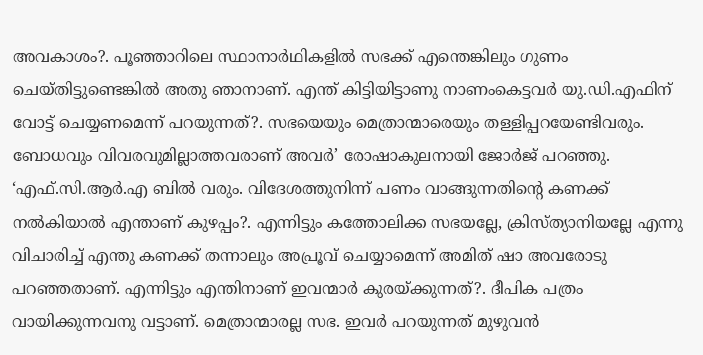അവകാശം?. പൂഞ്ഞാറിലെ സ്ഥാനാർഥികളിൽ സഭക്ക് എന്തെങ്കിലും ഗുണം ചെയ്തിട്ടുണ്ടെങ്കിൽ അതു ഞാനാണ്. എന്ത് കിട്ടിയിട്ടാണു നാണംകെട്ടവർ യു.ഡി.എഫിന് വോട്ട് ചെയ്യണമെന്ന് പറയുന്നത്?. സഭയെയും മെത്രാന്മാരെയും തള്ളിപ്പറയേണ്ടിവരും. ബോധവും വിവരവുമില്ലാത്തവരാണ് അവർ’ രോഷാകുലനായി ജോർജ് പറഞ്ഞു. ‘എഫ്.സി.ആർ.എ ബിൽ വരും. വിദേശത്തുനിന്ന് പണം വാങ്ങുന്നതിന്റെ കണക്ക് നൽകിയാൽ എന്താണ് കുഴപ്പം?. എന്നിട്ടും കത്തോലിക്ക സഭയല്ലേ, ക്രിസ്ത്യാനിയല്ലേ എന്നു വിചാരിച്ച് എന്തു കണക്ക് തന്നാലും അപ്രൂവ് ചെയ്യാമെന്ന് അമിത് ഷാ അവരോടു പറഞ്ഞതാണ്. എന്നിട്ടും എന്തിനാണ് ഇവന്മാർ കുരയ്ക്കുന്നത്?. ദീപിക പത്രം വായിക്കുന്നവനു വട്ടാണ്. മെത്രാന്മാരല്ല സഭ. ഇവർ പറയുന്നത് മുഴുവൻ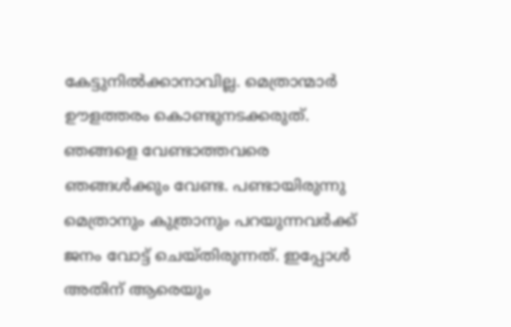കേട്ടുനിൽക്കാനാവില്ല. മെത്രാന്മാർ ഊളത്തരം കൊണ്ടുനടക്കരുത്. ഞങ്ങളെ വേണ്ടാത്തവരെ ഞങ്ങൾക്കും വേണ്ട. പണ്ടായിരുന്നു മെത്രാനും കുത്രാനും പറയുന്നവർക്ക് ജനം വോട്ട് ചെയ്തിരുന്നത്. ഇപ്പോൾ അതിന് ആരെയും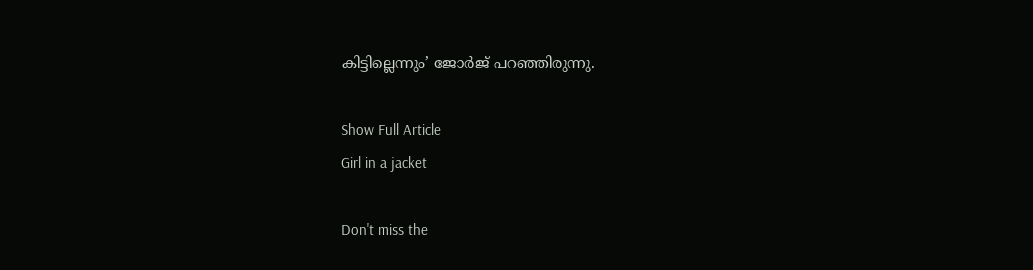കിട്ടില്ലെന്നും’ ജോർജ് പറഞ്ഞിരുന്നു.

Show Full Article
Girl in a jacket

Don't miss the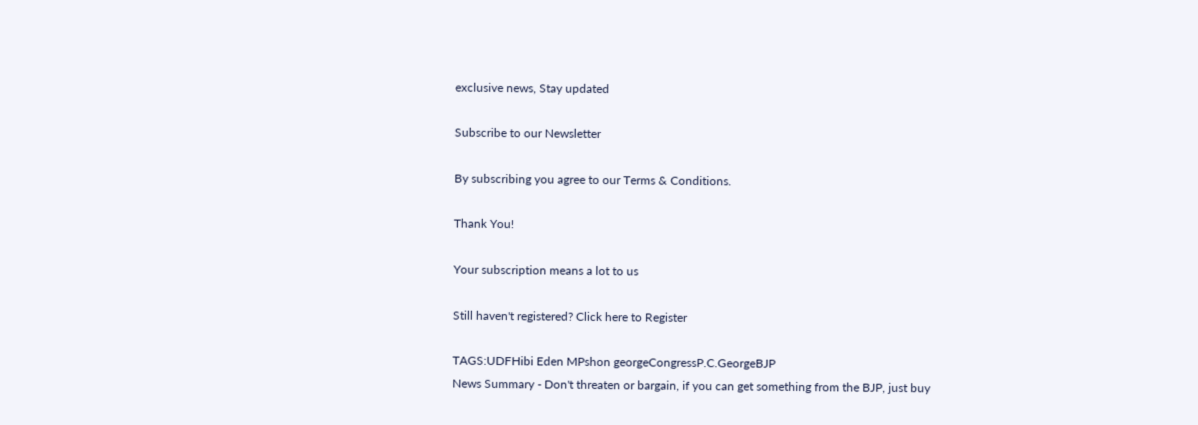exclusive news, Stay updated

Subscribe to our Newsletter

By subscribing you agree to our Terms & Conditions.

Thank You!

Your subscription means a lot to us

Still haven't registered? Click here to Register

TAGS:UDFHibi Eden MPshon georgeCongressP.C.GeorgeBJP
News Summary - Don't threaten or bargain, if you can get something from the BJP, just buy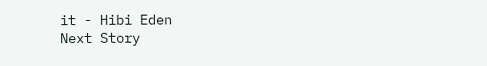it - Hibi Eden
Next Story